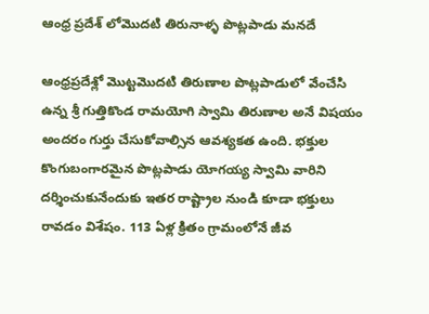ఆంధ్ర ప్రదేశ్ లోమొదటి తిరునాళ్ళ పొట్లపాడు మనదే

ఆంధ్రప్రదేశ్లో మొట్టమొదటి తిరుణాల పొట్లపాడులో వేంచేసి ఉన్న శ్రీ గుత్తికొండ రామయోగి స్వామి తిరుణాల అనే విషయం అందరం గుర్తు చేసుకోవాల్సిన ఆవశ్యకత ఉంది. భక్తుల కొంగుబంగారమైన పొట్లపాడు యోగయ్య స్వామి వారిని దర్శించుకునేందుకు ఇతర రాష్ట్రాల నుండి కూడా భక్తులు రావడం విశేషం. 113 ఏళ్ల క్రితం గ్రామంలోనే జీవ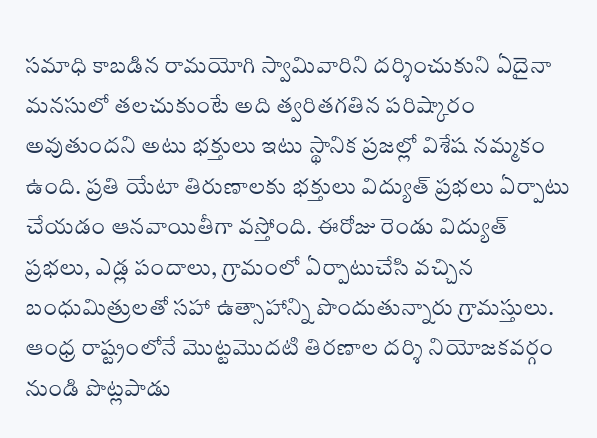సమాధి కాబడిన రామయోగి స్వామివారిని దర్శించుకుని ఏదైనా మనసులో తలచుకుంటే అది త్వరితగతిన పరిష్కారం అవుతుందని అటు భక్తులు ఇటు స్థానిక ప్రజల్లో విశేష నమ్మకం ఉంది. ప్రతి యేటా తిరుణాలకు భక్తులు విద్యుత్ ప్రభలు ఏర్పాటు చేయడం ఆనవాయితీగా వస్తోంది. ఈరోజు రెండు విద్యుత్ ప్రభలు, ఎడ్ల పందాలు, గ్రామంలో ఏర్పాటుచేసి వచ్చిన బంధుమిత్రులతో సహా ఉత్సాహాన్ని పొందుతున్నారు గ్రామస్తులు. ఆంధ్ర రాష్ట్రంలోనే మొట్టమొదటి తిరణాల దర్శి నియోజకవర్గం నుండి పొట్లపాడు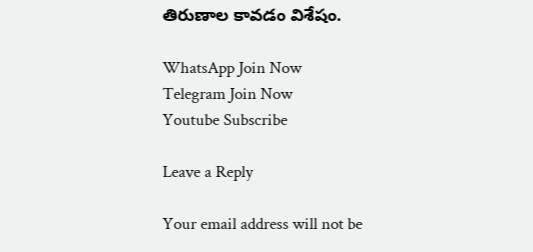తిరుణాల కావడం విశేషం.

WhatsApp Join Now
Telegram Join Now
Youtube Subscribe

Leave a Reply

Your email address will not be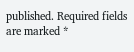published. Required fields are marked *